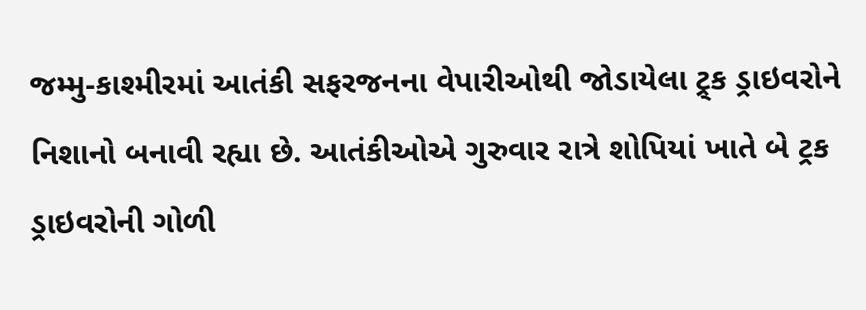જમ્મુ-કાશ્મીરમાં આતંકી સફરજનના વેપારીઓથી જોડાયેલા ટ્ર્ક ડ્રાઇવરોને નિશાનો બનાવી રહ્યા છે. આતંકીઓએ ગુરુવાર રાત્રે શોપિયાં ખાતે બે ટ્રક ડ્રાઇવરોની ગોળી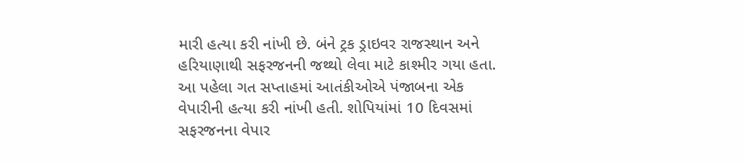મારી હત્યા કરી નાંખી છે. બંને ટ્રક ડ્રાઇવર રાજસ્થાન અને હરિયાણાથી સફરજનની જથ્થો લેવા માટે કાશ્મીર ગયા હતા. આ પહેલા ગત સપ્તાહમાં આતંકીઓએ પંજાબના એક વેપારીની હત્યા કરી નાંખી હતી. શોપિયાંમાં 10 દિવસમાં સફરજનના વેપાર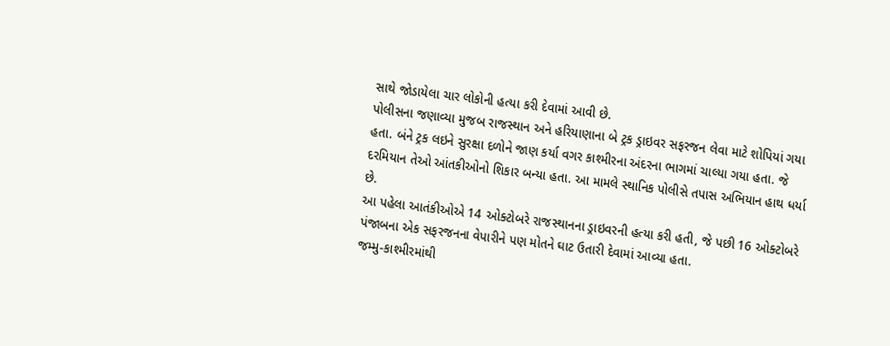સાથે જોડાયેલા ચાર લોકોની હત્યા કરી દેવામાં આવી છે.
પોલીસના જણાવ્યા મુજબ રાજસ્થાન અને હરિયાણાના બે ટ્રક ડ્રાઇવર સફરજન લેવા માટે શોપિયાં ગયા હતા. બંને ટ્રક લઇને સુરક્ષા દળોને જાણ કર્યા વગર કાશ્મીરના અંદરના ભાગમાં ચાલ્યા ગયા હતા. જે દરમિયાન તેઓ આંતકીઓનો શિકાર બન્યા હતા. આ મામલે સ્થાનિક પોલીસે તપાસ અભિયાન હાથ ધર્યા છે.
આ પહેલા આતંકીઓએ 14 ઓક્ટોબરે રાજસ્થાનના ડ્રાઇવરની હત્યા કરી હતી, જે પછી 16 ઓક્ટોબરે પંજાબના એક સફરજનના વેપારીને પણ મોતને ઘાટ ઉતારી દેવામાં આવ્યા હતા.
જમ્મુ-કાશ્મીરમાંથી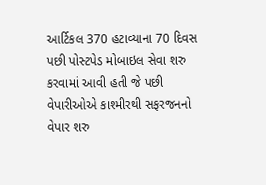આર્ટિકલ 370 હટાવ્યાના 70 દિવસ પછી પોસ્ટપેડ મોબાઇલ સેવા શરુ કરવામાં આવી હતી જે પછી વેપારીઓએ કાશ્મીરથી સફરજનનો વેપાર શરુ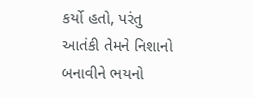કર્યો હતો, પરંતુ આતંકી તેમને નિશાનો બનાવીને ભયનો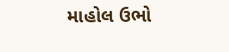માહોલ ઉભો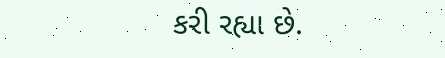કરી રહ્યા છે.